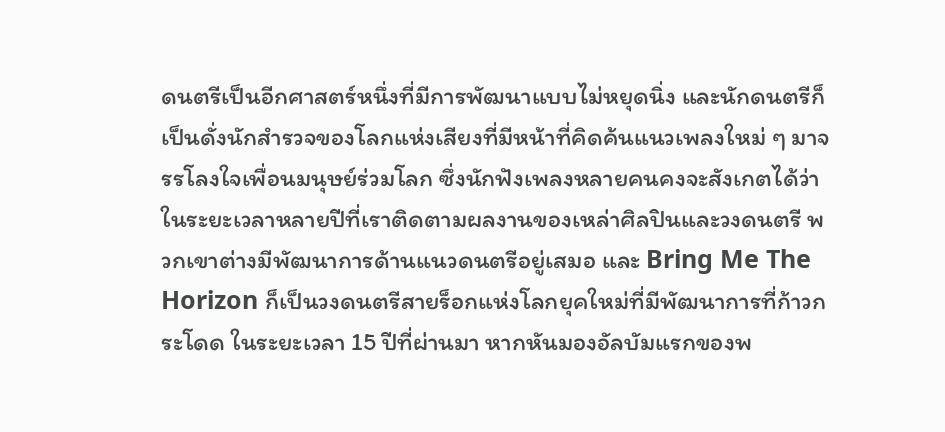ดนตรีเป็นอีกศาสตร์หนึ่งที่มีการพัฒนาแบบไม่หยุดนิ่ง และนักดนตรีก็เป็นดั่งนักสำรวจของโลกแห่งเสียงที่มีหน้าที่คิดค้นแนวเพลงใหม่ ๆ มาจรรโลงใจเพื่อนมนุษย์ร่วมโลก ซึ่งนักฟังเพลงหลายคนคงจะสังเกตได้ว่าในระยะเวลาหลายปีที่เราติดตามผลงานของเหล่าศิลปินและวงดนตรี พวกเขาต่างมีพัฒนาการด้านแนวดนตรีอยู่เสมอ และ Bring Me The Horizon ก็เป็นวงดนตรีสายร็อกแห่งโลกยุคใหม่ที่มีพัฒนาการที่ก้าวกระโดด ในระยะเวลา 15 ปีที่ผ่านมา หากหันมองอัลบัมแรกของพ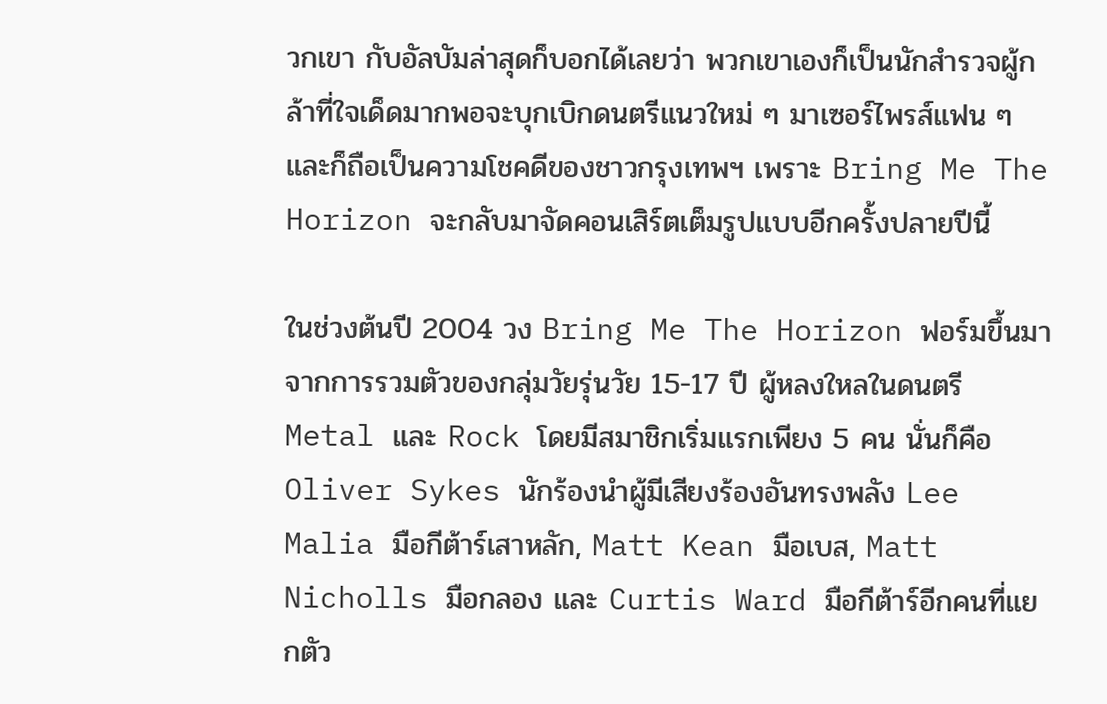วกเขา กับอัลบัมล่าสุดก็บอกได้เลยว่า พวกเขาเองก็เป็นนักสำรวจผู้กล้าที่ใจเด็ดมากพอจะบุกเบิกดนตรีแนวใหม่ ๆ มาเซอร์ไพรส์แฟน ๆ และก็ถือเป็นความโชคดีของชาวกรุงเทพฯ เพราะ Bring Me The Horizon จะกลับมาจัดคอนเสิร์ตเต็มรูปแบบอีกครั้งปลายปีนี้

ในช่วงต้นปี 2004 วง Bring Me The Horizon ฟอร์มขึ้นมาจากการรวมตัวของกลุ่มวัยรุ่นวัย 15-17 ปี ผู้หลงใหลในดนตรี Metal และ Rock โดยมีสมาชิกเริ่มแรกเพียง 5 คน นั่นก็คือ Oliver Sykes นักร้องนำผู้มีเสียงร้องอันทรงพลัง Lee Malia มือกีต้าร์เสาหลัก, Matt Kean มือเบส, Matt Nicholls มือกลอง และ Curtis Ward มือกีต้าร์อีกคนที่แยกตัว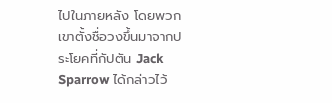ไปในภายหลัง โดยพวกเขาตั้งชื่อวงขึ้นมาจากประโยคที่กัปตัน Jack Sparrow ได้กล่าวไว้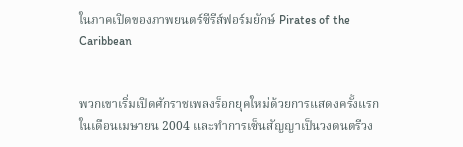ในภาคเปิดของภาพยนตร์ซีรีส์ฟอร์มยักษ์ Pirates of the Caribbean


พวกเขาเริ่มเปิดศักราชเพลงร็อกยุคใหม่ด้วยการแสดงครั้งแรกในเดือนเมษายน 2004 และทำการเซ็นสัญญาเป็นวงดนตรีวง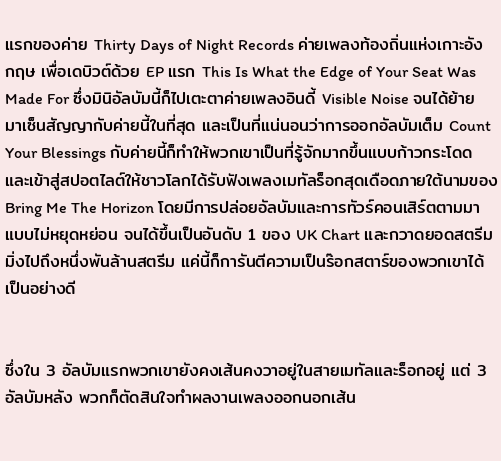แรกของค่าย Thirty Days of Night Records ค่ายเพลงท้องถิ่นแห่งเกาะอังกฤษ เพื่อเดบิวต์ด้วย EP แรก This Is What the Edge of Your Seat Was Made For ซึ่งมินิอัลบัมนี้ก็ไปเตะตาค่ายเพลงอินดี้ Visible Noise จนได้ย้ายมาเซ็นสัญญากับค่ายนี้ในที่สุด และเป็นที่แน่นอนว่าการออกอัลบัมเต็ม Count Your Blessings กับค่ายนี้ก็ทำให้พวกเขาเป็นที่รู้จักมากขึ้นแบบก้าวกระโดด และเข้าสู่สปอตไลต์ให้ชาวโลกได้รับฟังเพลงเมทัลร็อกสุดเดือดภายใต้นามของ Bring Me The Horizon โดยมีการปล่อยอัลบัมและการทัวร์คอนเสิร์ตตามมาแบบไม่หยุดหย่อน จนได้ขึ้นเป็นอันดับ 1 ของ UK Chart และกวาดยอดสตรีมมิ่งไปถึงหนึ่งพันล้านสตรีม แค่นี้ก็การันตีความเป็นร๊อกสตาร์ของพวกเขาได้เป็นอย่างดี


ซึ่งใน 3 อัลบัมแรกพวกเขายังคงเส้นคงวาอยู่ในสายเมทัลและร็อกอยู่ แต่ 3 อัลบัมหลัง พวกก็ตัดสินใจทำผลงานเพลงออกนอกเส้น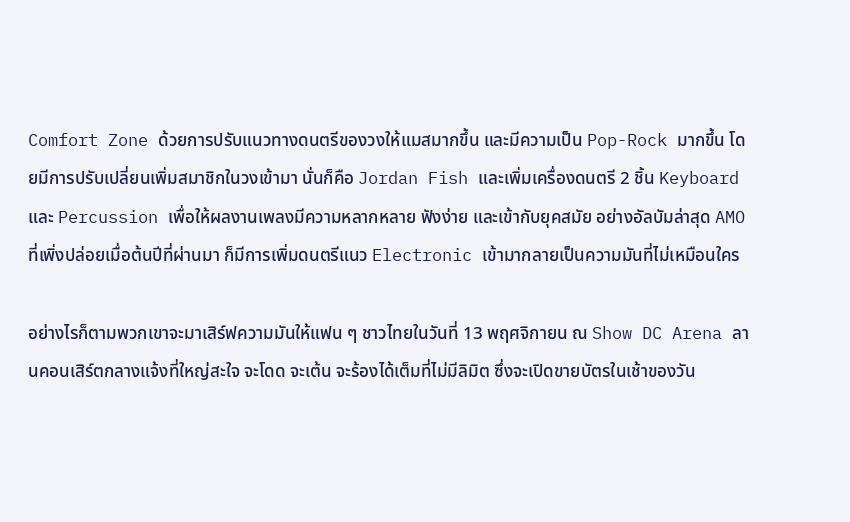Comfort Zone ด้วยการปรับแนวทางดนตรีของวงให้แมสมากขึ้น และมีความเป็น Pop-Rock มากขึ้น โดยมีการปรับเปลี่ยนเพิ่มสมาชิกในวงเข้ามา นั่นก็คือ Jordan Fish และเพิ่มเครื่องดนตรี 2 ชิ้น Keyboard และ Percussion เพื่อให้ผลงานเพลงมีความหลากหลาย ฟังง่าย และเข้ากับยุคสมัย อย่างอัลบัมล่าสุด AMO ที่เพิ่งปล่อยเมื่อต้นปีที่ผ่านมา ก็มีการเพิ่มดนตรีแนว Electronic เข้ามากลายเป็นความมันที่ไม่เหมือนใคร

อย่างไรก็ตามพวกเขาจะมาเสิร์ฟความมันให้แฟน ๆ ชาวไทยในวันที่ 13 พฤศจิกายน ณ Show DC Arena ลานคอนเสิร์ตกลางแจ้งที่ใหญ่สะใจ จะโดด จะเต้น จะร้องได้เต็มที่ไม่มีลิมิต ซึ่งจะเปิดขายบัตรในเช้าของวัน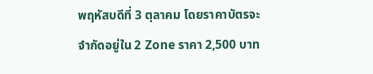พฤหัสบดีที่ 3 ตุลาคม โดยราคาบัตรจะจำกัดอยู่ใน 2 Zone ราคา 2,500 บาท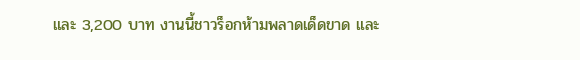และ 3,200 บาท งานนี้ชาวร็อกห้ามพลาดเด็ดขาด และ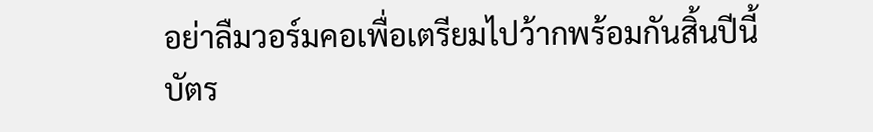อย่าลืมวอร์มคอเพื่อเตรียมไปว้ากพร้อมกันสิ้นปีนี้
บัตร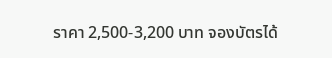ราคา 2,500-3,200 บาท จองบัตรได้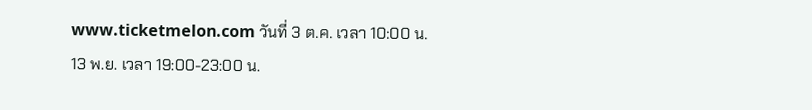www.ticketmelon.com วันที่ 3 ต.ค. เวลา 10:00 น.
13 พ.ย. เวลา 19:00-23:00 น.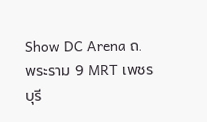Show DC Arena ถ.พระราม 9 MRT เพชรบุรี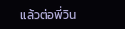แล้วต่อพี่วิน